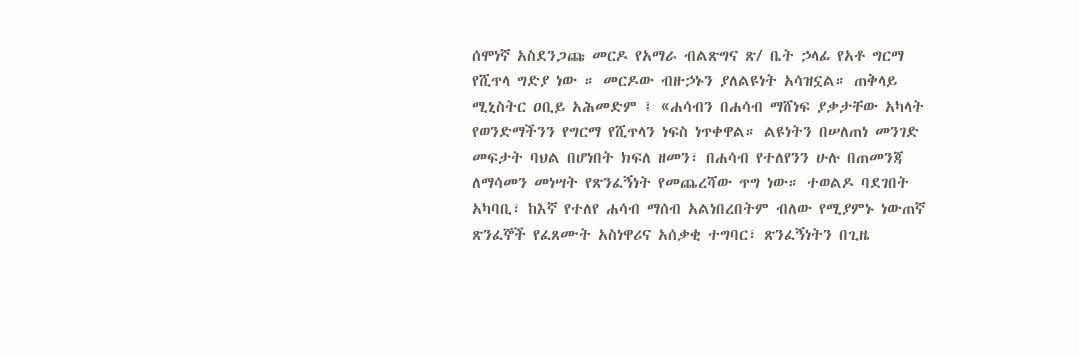ሰሞነኛ አስደንጋጩ መርዶ የአማራ ብልጽግና ጽ/ ቤት ኃላፊ የአቶ ግርማ የሺጥላ ግድያ ነው ። መርዶው ብዙኃኑን ያለልዩነት አሳዝኗል። ጠቅላይ ሚኒስትር ዐቢይ አሕመድም ፤ «ሐሳብን በሐሳብ ማሸነፍ ያቃታቸው አካላት የወንድማችንን የግርማ የሺጥላን ነፍስ ነጥቀዋል። ልዩነትን በሠለጠነ መንገድ መፍታት ባህል በሆነበት ክፍለ ዘመን፣ በሐሳብ የተለየንን ሁሉ በጠመንጃ ለማሳመን መነሣት የጽንፈኝነት የመጨረሻው ጥግ ነው። ተወልዶ ባደገበት አካባቢ፣ ከእኛ የተለየ ሐሳብ ማሰብ አልነበረበትም ብለው የሚያምኑ ነውጠኛ ጽንፈኞች የፈጸሙት አስነዋሪና አሰቃቂ ተግባር፣ ጽንፈኝነትን በጊዜ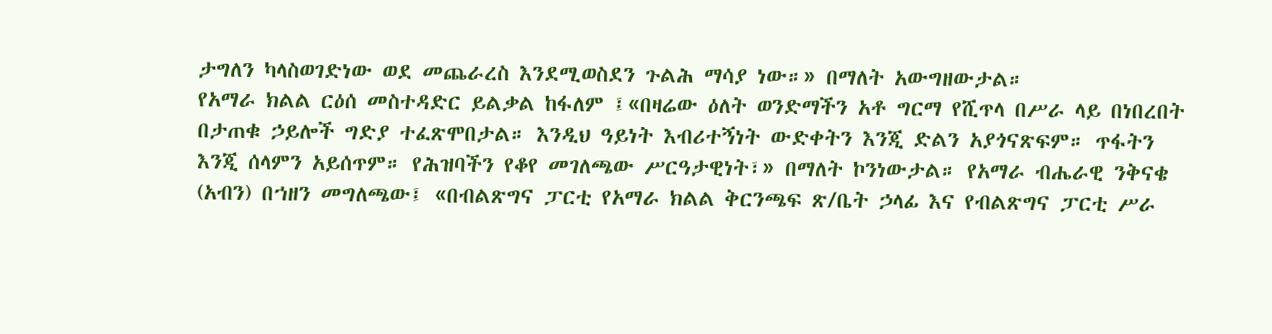ታግለን ካላስወገድነው ወደ መጨራረስ እንደሚወስደን ጉልሕ ማሳያ ነው።» በማለት አውግዘውታል።
የአማራ ክልል ርዕሰ መስተዳድር ይልቃል ከፋለም ፤«በዛሬው ዕለት ወንድማችን አቶ ግርማ የሺጥላ በሥራ ላይ በነበረበት በታጠቁ ኃይሎች ግድያ ተፈጽሞበታል። እንዲህ ዓይነት እብሪተኝነት ውድቀትን እንጂ ድልን አያጎናጽፍም። ጥፋትን እንጂ ሰላምን አይሰጥም። የሕዝባችን የቆየ መገለጫው ሥርዓታዊነት፣» በማለት ኮንነውታል። የአማራ ብሔራዊ ንቅናቄ (አብን) በኀዘን መግለጫው፤ «በብልጽግና ፓርቲ የአማራ ክልል ቅርንጫፍ ጽ/ቤት ኃላፊ እና የብልጽግና ፓርቲ ሥራ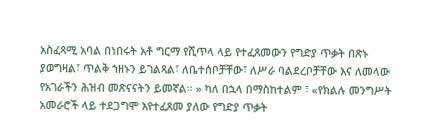አስፈጻሚ አባል በነበሩት አቶ ግርማ የሺጥላ ላይ የተፈጸመውን የግድያ ጥቃት በጽኑ ያወግዛል፣ ጥልቅ ኀዘኑን ይገልጻል፣ ለቤተሰቦቻቸው፣ ለሥራ ባልደረቦቻቸው እና ለመላው የአገራችን ሕዝብ መጽናናትን ይመኛል። » ካለ በኋላ በማስከተልም ፣ «የክልሉ መንግሥት አመራሮች ላይ ተደጋግሞ እየተፈጸመ ያለው የግድያ ጥቃት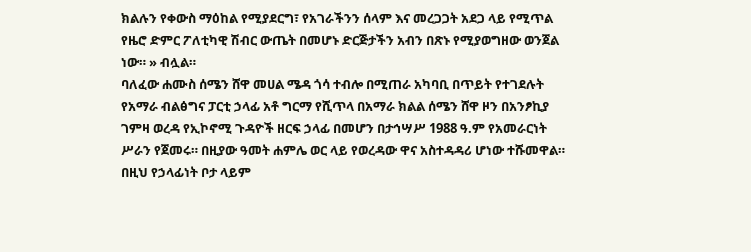ክልሉን የቀውስ ማዕከል የሚያደርግ፣ የአገራችንን ሰላም እና መረጋጋት አደጋ ላይ የሚጥል የዜሮ ድምር ፖለቲካዊ ሽብር ውጤት በመሆኑ ድርጅታችን አብን በጽኑ የሚያወግዘው ወንጀል ነው። » ብሏል።
ባለፈው ሐሙስ ሰሜን ሸዋ መሀል ሜዳ ጎሳ ተብሎ በሚጠራ አካባቢ በጥይት የተገደሉት የአማራ ብልፅግና ፓርቲ ኃላፊ አቶ ግርማ የሺጥላ በአማራ ክልል ሰሜን ሸዋ ዞን በአንፆኪያ ገምዛ ወረዳ የኢኮኖሚ ጉዳዮች ዘርፍ ኃላፊ በመሆን በታኅሣሥ 1988 ዓ.ም የአመራርነት ሥራን የጀመሩ። በዚያው ዓመት ሐምሌ ወር ላይ የወረዳው ዋና አስተዳዳሪ ሆነው ተሹመዋል። በዚህ የኃላፊነት ቦታ ላይም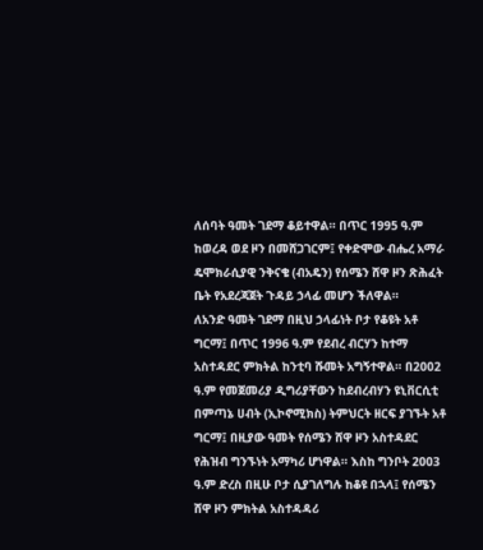ለሰባት ዓመት ገደማ ቆይተዋል። በጥር 1995 ዓ.ም ከወረዳ ወደ ዞን በመሸጋገርም፤ የቀድሞው ብሔረ አማራ ዴሞክራሲያዊ ንቅናቄ (ብአዴን) የሰሜን ሸዋ ዞን ጽሕፈት ቤት የአደረጃጀት ጉዳይ ኃላፊ መሆን ችለዋል።
ለአንድ ዓመት ገደማ በዚህ ኃላፊነት ቦታ የቆዩት አቶ ግርማ፤ በጥር 1996 ዓ.ም የደብረ ብርሃን ከተማ አስተዳደር ምክትል ከንቲባ ሹመት አግኝተዋል። በ2002 ዓ.ም የመጀመሪያ ዲግሪያቸውን ከደብረብሃን ዩኒቨርሲቲ በምጣኔ ሀብት (ኢኮኖሚክስ) ትምህርት ዘርፍ ያገኙት አቶ ግርማ፤ በዚያው ዓመት የሰሜን ሸዋ ዞን አስተዳደር የሕዝብ ግንኙነት አማካሪ ሆነዋል። እስከ ግንቦት 2003 ዓ.ም ድረስ በዚሁ ቦታ ሲያገለግሉ ከቆዩ በኋላ፤ የሰሜን ሸዋ ዞን ምክትል አስተዳዳሪ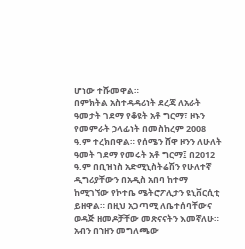ሆነው ተሹመዋል።
በምክትል አስተዳዳሪነት ደረጃ ለአራት ዓመታት ገደማ የቆዩት አቶ ግርማ፣ ዞኑን የመምራት ኃላፊነት በመስከረም 2008 ዓ.ም ተረክበዋል። የሰሜን ሸዋ ዞንን ለሁለት ዓመት ገደማ የመሩት አቶ ግርማ፤ በ2012 ዓ.ም በቢዝነስ አድሚኒስትሬሽን የሁለተኛ ዲግሪያቸውን በአዲስ አበባ ከተማ ከሚገኘው የኮተቤ ሜትሮፖሊታን ዩኒቨርሲቲ ይዘዋል። በዚህ አጋጣሚ ለቤተሰባቸውና ወዳጅ ዘመዶቻቸው መጽናናትን እመኛለሁ። አብን በኀዘን መግለጫው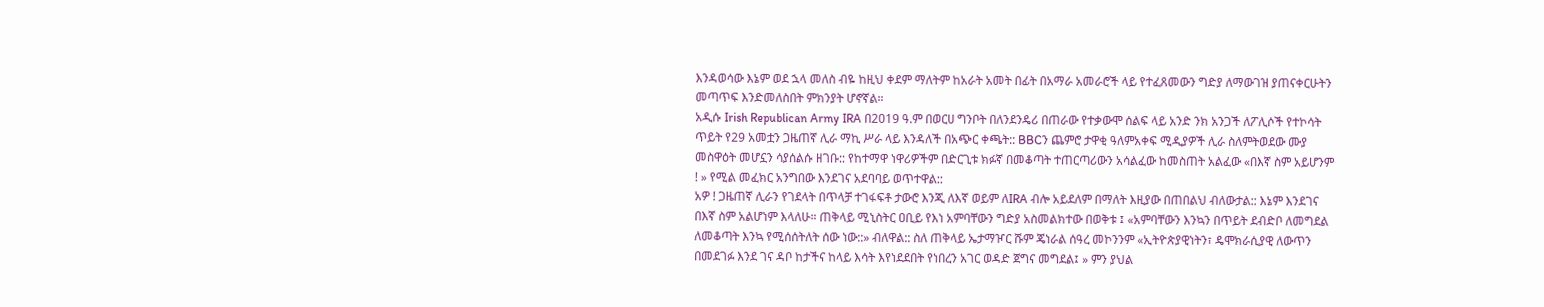እንዳወሳው እኔም ወደ ኋላ መለስ ብዬ ከዚህ ቀደም ማለትም ከአራት አመት በፊት በአማራ አመራሮች ላይ የተፈጸመውን ግድያ ለማውገዝ ያጠናቀርሁትን መጣጥፍ እንድመለስበት ምክንያት ሆኖኛል።
አዲሱ Irish Republican Army IRA በ2019 ዓ.ም በወርሀ ግንቦት በለንደንዴሪ በጠራው የተቃውሞ ሰልፍ ላይ አንድ ንክ አንጋች ለፖሊሶች የተኮሳት ጥይት የ29 አመቷን ጋዜጠኛ ሊራ ማኪ ሥራ ላይ እንዳለች በአጭር ቀጫት:: BBCን ጨምሮ ታዋቂ ዓለምአቀፍ ሚዲያዎች ሊራ ስለምትወደው ሙያ መስዋዕት መሆኗን ሳያሰልሱ ዘገቡ:: የከተማዋ ነዋሪዎችም በድርጊቱ ክፉኛ በመቆጣት ተጠርጣሪውን አሳልፈው ከመስጠት አልፈው «በእኛ ስም አይሆንም ! » የሚል መፈክር አንግበው እንደገና አደባባይ ወጥተዋል::
አዎ ! ጋዜጠኛ ሊራን የገደላት በጥላቻ ተገፋፍቶ ታውሮ እንጂ ለእኛ ወይም ለIRA ብሎ አይደለም በማለት እዚያው በጠበልህ ብለውታል:: እኔም እንደገና በእኛ ስም አልሆነም እላለሁ። ጠቅላይ ሚኒስትር ዐቢይ የእነ አምባቸውን ግድያ አስመልክተው በወቅቱ ፤ «አምባቸውን እንኳን በጥይት ደብድቦ ለመግደል ለመቆጣት እንኳ የሚሰሰትለት ሰው ነው::» ብለዋል:: ስለ ጠቅላይ ኤታማዦር ሹም ጄነራል ሰዓረ መኮንንም «ኢትዮጵያዊነትን፣ ዴሞክራሲያዊ ለውጥን በመደገፉ እንደ ገና ዳቦ ከታችና ከላይ እሳት እየነደደበት የነበረን አገር ወዳድ ጀግና መግደል፤ » ምን ያህል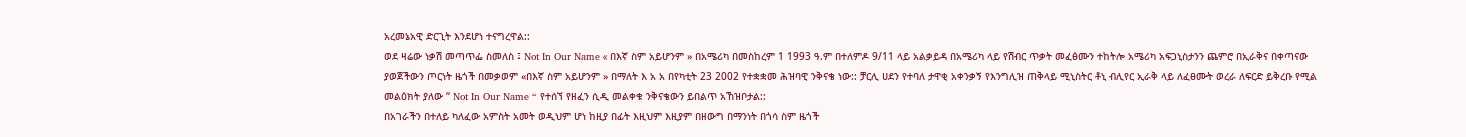አረመኔአዊ ድርጊት እንደሆነ ተናግረዋል::
ወደ ዛሬው ነቃሽ መጣጥፌ ስመለስ ፤ Not In Our Name « በእኛ ስም አይሆንም » በአሜሪካ በመስከረም 1 1993 ዓ.ም በተለምዶ 9/11 ላይ አልቃይዳ በአሜሪካ ላይ የሽብር ጥቃት መፈፅሙን ተከትሎ አሜሪካ አፍጋኒስታንን ጨምሮ በኢራቅና በቀጣናው ያወጀችውን ጦርነት ዜጎች በመቃወም «በእኛ ስም አይሆንም » በማለት እ አ አ በየካቲት 23 2002 የተቋቋመ ሕዝባዊ ንቅናቄ ነው:: ቻርሊ ሀደን የተባለ ታዋቂ አቀንቃኝ የእንግሊዝ ጠቅላይ ሚኒስትር ቶኒ ብሊየር ኢራቅ ላይ ለፈፀሙት ወረራ ለፍርድ ይቅረቡ የሚል መልዕክት ያለው “ Not In Our Name “ የተሰኘ የዘፈን ሲዲ መልቀቁ ንቅናቄውን ይበልጥ አኸዝቦታል::
በአገራችን በተለይ ካለፈው አምስት አመት ወዲህም ሆነ ከዚያ በፊት እዚህም እዚያም በዘውግ በማንነት በጎሳ ስም ዜጎች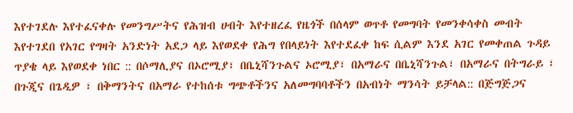እየተገደሉ እየተፈናቀሉ የመንግሥትና የሕዝብ ሀብት እየተዘረፈ የዜጎች በሰላም ወጥቶ የመግባት የመንቀሳቀስ መብት እየተገደበ የአገር የግዛት አንድነት አደጋ ላይ እየወደቀ የሕግ የበላይነት እየተደፈቀ ከፍ ሲልም እንደ አገር የመቀጠል ጉዳይ ጥያቄ ላይ እየወደቀ ነበር :: በሶማሊያና በኦሮሚያ፣ በቤኒሻንጉልና ኦሮሚያ፣ በአማራና በቤኒሻንጉል፣ በአማራና በትግራይ ፣ በጉጂና በጌዲዎ ፣ በቅማንትና በአማራ የተከሰቱ ግጭቶችንና አለመግባባቶችን በአብነት ማንሳት ይቻላል:: በጅግጅጋና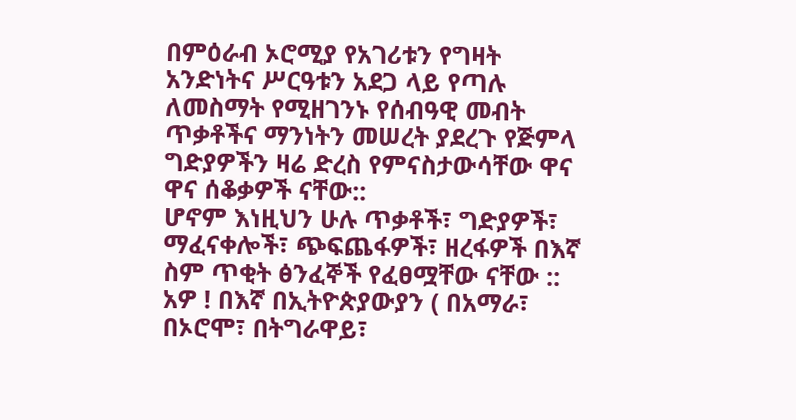በምዕራብ ኦሮሚያ የአገሪቱን የግዛት አንድነትና ሥርዓቱን አደጋ ላይ የጣሉ ለመስማት የሚዘገንኑ የሰብዓዊ መብት ጥቃቶችና ማንነትን መሠረት ያደረጉ የጅምላ ግድያዎችን ዛሬ ድረስ የምናስታውሳቸው ዋና ዋና ሰቆቃዎች ናቸው::
ሆኖም እነዚህን ሁሉ ጥቃቶች፣ ግድያዎች፣ ማፈናቀሎች፣ ጭፍጨፋዎች፣ ዘረፋዎች በእኛ ስም ጥቂት ፅንፈኞች የፈፀሟቸው ናቸው :: አዎ ! በእኛ በኢትዮጵያውያን ( በአማራ፣ በኦሮሞ፣ በትግራዋይ፣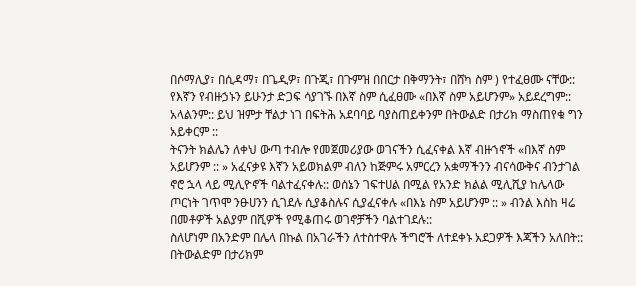በሶማሊያ፣ በሲዳማ፣ በጌዲዎ፣ በጉጂ፣ በጉምዝ በበርታ በቅማንት፣ በሸካ ስም ) የተፈፀሙ ናቸው:: የእኛን የብዙኃኑን ይሁንታ ድጋፍ ሳያገኙ በእኛ ስም ሲፈፀሙ «በእኛ ስም አይሆንም» አይደረግም:: አላልንም:: ይህ ዝምታ ቸልታ ነገ በፍትሕ አደባባይ ባያስጠይቀንም በትውልድ በታሪክ ማስጠየቁ ግን አይቀርም ::
ትናንት ክልሌን ለቀህ ውጣ ተብሎ የመጀመሪያው ወገናችን ሲፈናቀል እኛ ብዙኀኖች «በእኛ ስም አይሆንም :: » አፈናቃዩ እኛን አይወክልም ብለን ከጅምሩ አምርረን አቋማችንን ብናሳውቅና ብንታገል ኖሮ ኋላ ላይ ሚሊዮኖች ባልተፈናቀሉ:: ወሰኔን ገፍተሀል በሚል የአንድ ክልል ሚሊሺያ ከሌላው ጦርነት ገጥሞ ንፁሀንን ሲገደሉ ሲያቆስሉና ሲያፈናቀሉ «በእኔ ስም አይሆንም :: » ብንል እስከ ዛሬ በመቶዎች አልያም በሺዎች የሚቆጠሩ ወገኖቻችን ባልተገደሉ::
ስለሆነም በአንድም በሌላ በኩል በአገራችን ለተስተዋሉ ችግሮች ለተደቀኑ አደጋዎች እጃችን አለበት:: በትውልድም በታሪክም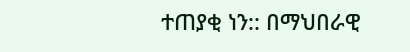ተጠያቂ ነን:: በማህበራዊ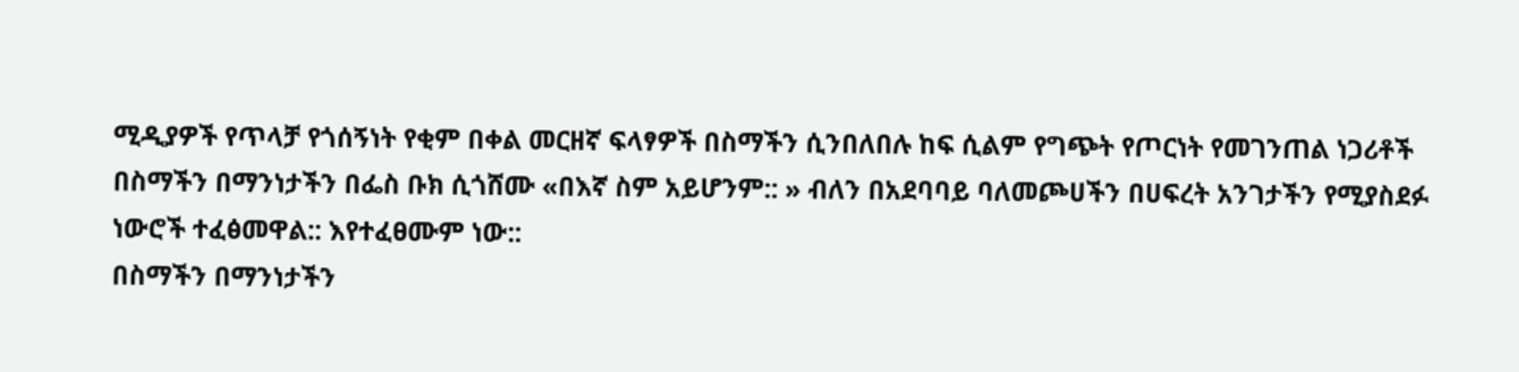ሚዲያዎች የጥላቻ የጎሰኝነት የቂም በቀል መርዘኛ ፍላፃዎች በስማችን ሲንበለበሉ ከፍ ሲልም የግጭት የጦርነት የመገንጠል ነጋሪቶች በስማችን በማንነታችን በፌስ ቡክ ሲጎሸሙ «በእኛ ስም አይሆንም:: » ብለን በአደባባይ ባለመጮሀችን በሀፍረት አንገታችን የሚያስደፉ ነውሮች ተፈፅመዋል:: እየተፈፀሙም ነው::
በስማችን በማንነታችን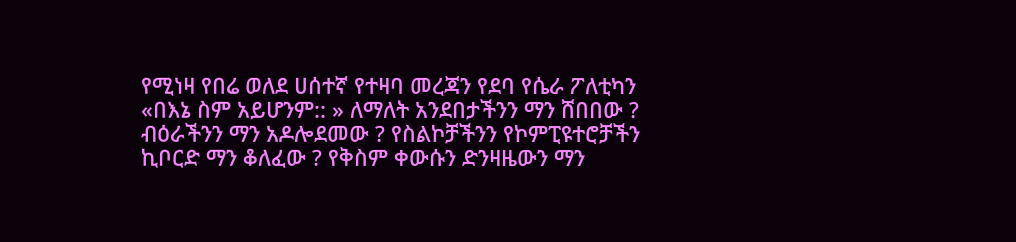የሚነዛ የበሬ ወለደ ሀሰተኛ የተዛባ መረጃን የደባ የሴራ ፖለቲካን «በእኔ ስም አይሆንም:: » ለማለት አንደበታችንን ማን ሸበበው ? ብዕራችንን ማን አዶሎደመው ? የስልኮቻችንን የኮምፒዩተሮቻችን ኪቦርድ ማን ቆለፈው ? የቅስም ቀውሱን ድንዛዜውን ማን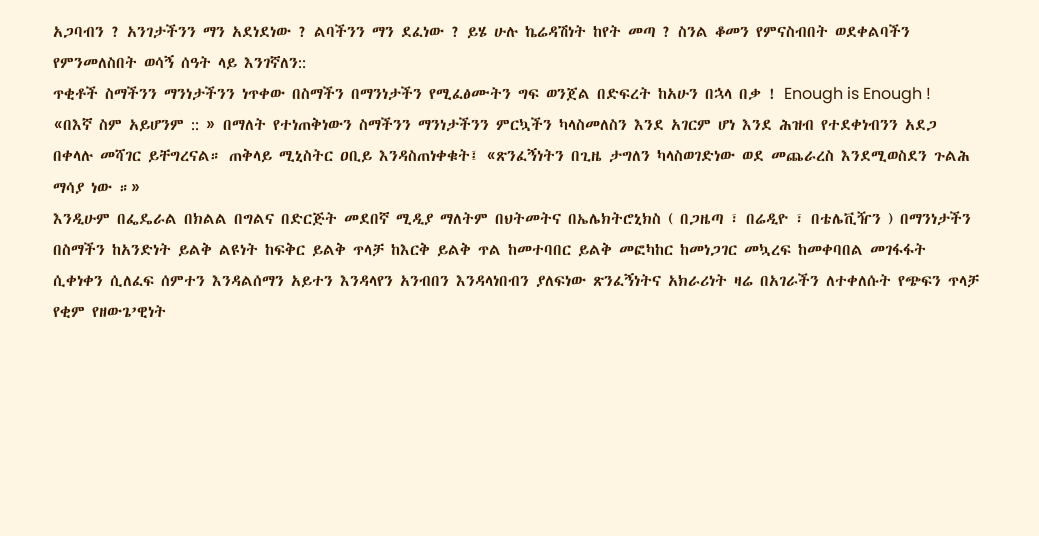አጋባብን ? አንገታችንን ማን አደነደነው ? ልባችንን ማን ደፈነው ? ይሄ ሁሉ ኬሬዳሽነት ከየት መጣ ? ስንል ቆመን የምናስብበት ወደቀልባችን የምንመለስበት ወሳኝ ሰዓት ላይ እንገኛለን::
ጥቂቶች ስማችንን ማንነታችንን ነጥቀው በስማችን በማንነታችን የሚፈፅሙትን ግፍ ወንጀል በድፍረት ከአሁን በኋላ በቃ ! Enough is Enough ! «በእኛ ስም አይሆንም :: » በማለት የተነጠቅነውን ስማችንን ማንነታችንን ምርኳችን ካላስመለስን እንደ አገርም ሆነ እንደ ሕዝብ የተደቀነብንን አደጋ በቀላሉ መሻገር ይቸግረናል። ጠቅላይ ሚኒስትር ዐቢይ እንዳስጠነቀቁት፤ «ጽንፈኝነትን በጊዜ ታግለን ካላስወገድነው ወደ መጨራረስ እንደሚወስደን ጉልሕ ማሳያ ነው ።»
እንዲሁም በፌዴራል በክልል በግልና በድርጅት መደበኛ ሚዲያ ማለትም በህትመትና በኤሌክትሮኒክስ ( በጋዜጣ ፣ በሬዲዮ ፣ በቴሌቪዥን ) በማንነታችን በስማችን ከአንድነት ይልቅ ልዩነት ከፍቅር ይልቅ ጥላቻ ከእርቅ ይልቅ ጥል ከመተባበር ይልቅ መፎካከር ከመነጋገር መኳረፍ ከመቀባበል መገፋፋት ሲቀነቀን ሲለፈፍ ሰምተን እንዳልሰማን አይተን እንዳላየን አንብበን እንዳላነበብን ያለፍነው ጽንፈኝነትና አክራሪነት ዛሬ በአገራችን ለተቀለሱት የጭፍን ጥላቻ የቂም የዘውጌ’ዊነት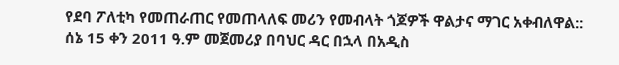የደባ ፖለቲካ የመጠራጠር የመጠላለፍ መሪን የመብላት ጎጆዎች ዋልታና ማገር አቀብለዋል::
ሰኔ 15 ቀን 2011 ዓ.ም መጀመሪያ በባህር ዳር በኋላ በአዲስ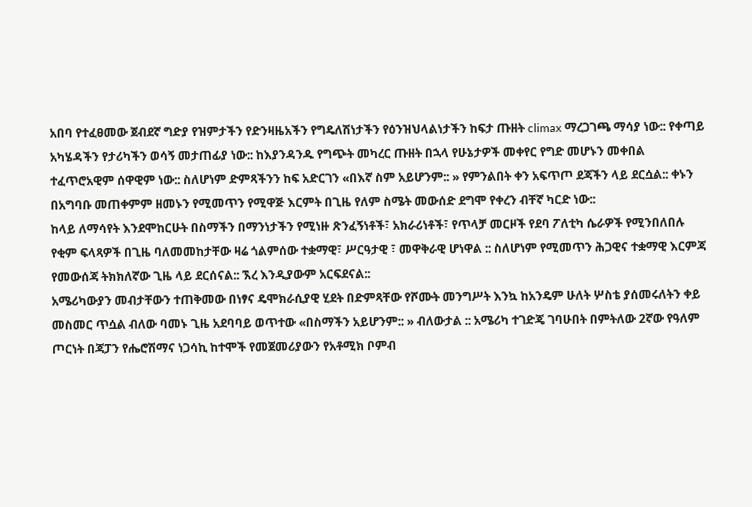አበባ የተፈፀመው ጀብደኛ ግድያ የዝምታችን የድንዛዜአችን የግዴለሽነታችን የዕንዝህላልነታችን ከፍታ ጡዘት climax ማረጋገጫ ማሳያ ነው:: የቀጣይ አካሄዳችን የታሪካችን ወሳኝ መታጠፊያ ነው:: ከእያንዳንዱ የግጭት መካረር ጡዘት በኋላ የሁኔታዎች መቀየር የግድ መሆኑን መቀበል ተፈጥሮአዊም ሰዋዊም ነው:: ስለሆነም ድምጻችንን ከፍ አድርገን «በእኛ ስም አይሆንም:: » የምንልበት ቀን አፍጥጦ ደጃችን ላይ ደርሷል:: ቀኑን በአግባቡ መጠቀምም ዘመኑን የሚመጥን የሚዋጅ እርምት በጊዜ የለም ስሜት መውሰድ ደግሞ የቀረን ብቸኛ ካርድ ነው::
ከላይ ለማሳየት እንደሞከርሁት በስማችን በማንነታችን የሚነዙ ጽንፈኝነቶች፣ አክራሪነቶች፣ የጥላቻ መርዞች የደባ ፖለቲካ ሴራዎች የሚንበለበሉ የቂም ፍላጻዎች በጊዜ ባለመመከታቸው ዛሬ ጎልምሰው ተቋማዊ፣ ሥርዓታዊ ፣ መዋቅራዊ ሆነዋል :: ስለሆነም የሚመጥን ሕጋዊና ተቋማዊ እርምጃ የመውሰጃ ትክክለኛው ጊዜ ላይ ደርሰናል:: ኧረ እንዲያውም አርፍደናል::
አሜሪካውያን መብታቸውን ተጠቅመው በነፃና ዴሞክራሲያዊ ሂደት በድምጻቸው የሾሙት መንግሥት እንኳ ከአንዴም ሁለት ሦስቴ ያሰመሩለትን ቀይ መስመር ጥሷል ብለው ባመኑ ጊዜ አደባባይ ወጥተው «በስማችን አይሆንም:: » ብለውታል :: አሜሪካ ተገድጄ ገባሁበት በምትለው 2ኛው የዓለም ጦርነት በጃፓን የሔሮሽማና ነጋሳኪ ከተሞች የመጀመሪያውን የአቶሚክ ቦምብ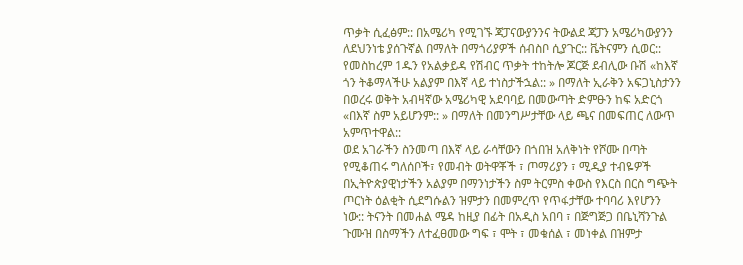ጥቃት ሲፈፅም:: በአሜሪካ የሚገኙ ጃፓናውያንንና ትውልደ ጃፓን አሜሪካውያንን ለደህንነቴ ያሰጉኛል በማለት በማጎሪያዎች ሰብስቦ ሲያጉር:: ቬትናምን ሲወር:: የመስከረም 1ዱን የአልቃይዳ የሽብር ጥቃት ተከትሎ ጆርጅ ደብሊው ቡሽ «ከእኛ ጎን ትቆማላችሁ አልያም በእኛ ላይ ተነስታችኋል:: » በማለት ኢራቅን አፍጋኒስታንን በወረሩ ወቅት አብዛኛው አሜሪካዊ አደባባይ በመውጣት ድምፁን ከፍ አድርጎ «በእኛ ስም አይሆንም:: » በማለት በመንግሥታቸው ላይ ጫና በመፍጠር ለውጥ አምጥተዋል::
ወደ አገራችን ስንመጣ በእኛ ላይ ራሳቸውን በጎበዝ አለቅነት የሾሙ በጣት የሚቆጠሩ ግለሰቦች፣ የመብት ወትዋቾች ፣ ጦማሪያን ፣ ሚዲያ ተብዬዎች በኢትዮጵያዊነታችን አልያም በማንነታችን ስም ትርምስ ቀውስ የእርስ በርስ ግጭት ጦርነት ዕልቂት ሲደግሱልን ዝምታን በመምረጥ የጥፋታቸው ተባባሪ እየሆንን ነው:: ትናንት በመሐል ሜዳ ከዚያ በፊት በአዲስ አበባ ፣ በጅግጅጋ በቤኒሻንጉል ጉሙዝ በስማችን ለተፈፀመው ግፍ ፣ ሞት ፣ መቁሰል ፣ መነቀል በዝምታ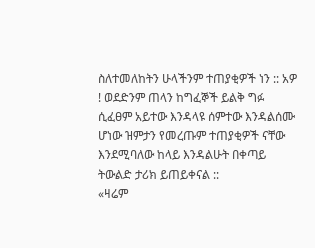ስለተመለከትን ሁላችንም ተጠያቂዎች ነን :: አዎ ! ወደድንም ጠላን ከግፈኞች ይልቅ ግፉ ሲፈፀም አይተው እንዳላዩ ሰምተው እንዳልሰሙ ሆነው ዝምታን የመረጡም ተጠያቂዎች ናቸው እንደሚባለው ከላይ እንዳልሁት በቀጣይ ትውልድ ታሪክ ይጠይቀናል ::
«ዛሬም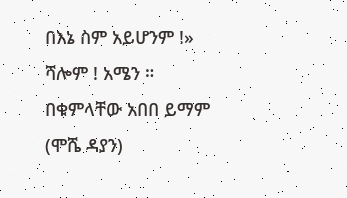በእኔ ስም አይሆንም !»
ሻሎም ! አሜን ።
በቁምላቸው አበበ ይማም (ሞሼ ዳያን)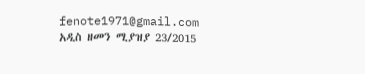fenote1971@gmail.com
አዲስ ዘመን ሚያዝያ 23/2015